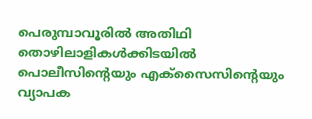പെരുമ്പാവൂരില്‍ അതിഥി തൊഴിലാളികള്‍ക്കിടയില്‍ പൊലീസിൻ്റെയും എക്സൈസിൻ്റെയും വ്യാപക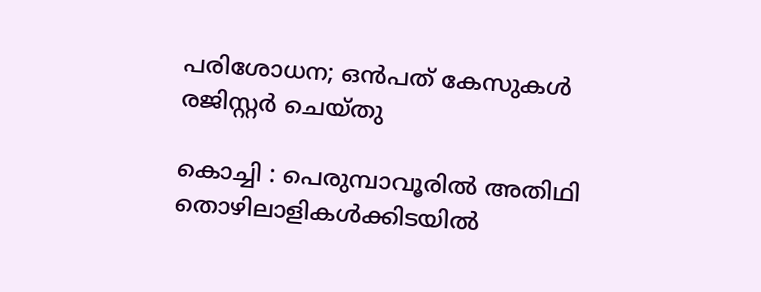പരിശോധന; ഒൻപത് കേസുകൾ രജിസ്റ്റർ ചെയ്തു

കൊച്ചി : പെരുമ്പാവൂരില്‍ അതിഥി തൊഴിലാളികള്‍ക്കിടയില്‍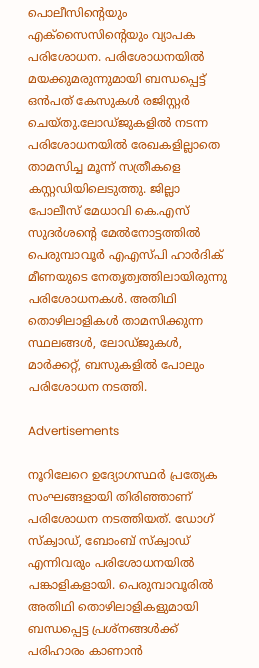പൊലീസിൻ്റെയും എക്സൈസിൻ്റെയും വ്യാപക പരിശോധന. പരിശോധനയില്‍ മയക്കുമരുന്നുമായി ബന്ധപ്പെട്ട് ഒൻപത് കേസുകള്‍ രജിസ്റ്റർ ചെയ്തു.ലോഡ്ജുകളില്‍ നടന്ന പരിശോധനയില്‍ രേഖകളില്ലാതെ താമസിച്ച മൂന്ന് സത്രീകളെ കസ്റ്റഡിയിലെടുത്തു. ജില്ലാ പോലീസ് മേധാവി കെ.എസ് സുദർശൻ്റെ മേല്‍നോട്ടത്തില്‍ പെരുമ്പാവൂർ എഎസ്‌പി ഹാർദിക് മീണയുടെ നേതൃത്വത്തിലായിരുന്നു പരിശോധനകള്‍. അതിഥി തൊഴിലാളികള്‍ താമസിക്കുന്ന സ്ഥലങ്ങള്‍, ലോഡ്ജുകള്‍, മാർക്കറ്റ്, ബസുകളില്‍ പോലും പരിശോധന നടത്തി.

Advertisements

നൂറിലേറെ ഉദ്യോഗസ്ഥർ പ്രത്യേക സംഘങ്ങളായി തിരിഞ്ഞാണ് പരിശോധന നടത്തിയത്. ഡോഗ്‌ സ്ക്വാഡ്, ബോംബ് സ്ക്വാഡ് എന്നിവരും പരിശോധനയില്‍ പങ്കാളികളായി. പെരുമ്പാവൂരില്‍ അതിഥി തൊഴിലാളികളുമായി ബന്ധപ്പെട്ട പ്രശ്നങ്ങള്‍ക്ക് പരിഹാരം കാണാൻ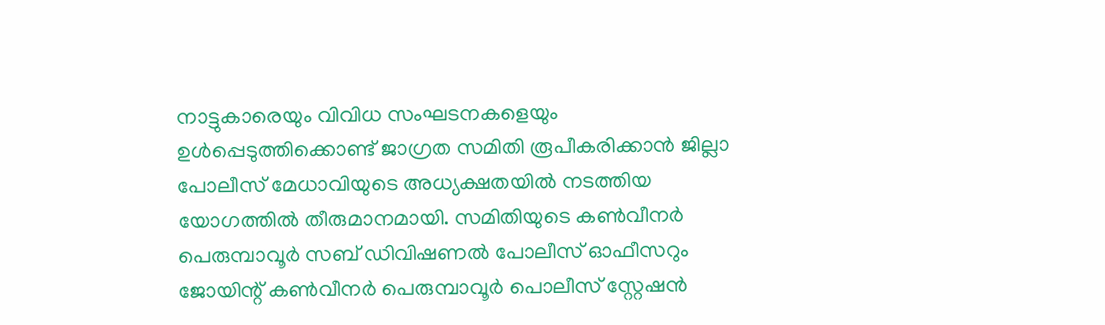നാട്ടുകാരെയും വിവിധ സംഘടനകളെയും ഉള്‍പ്പെടുത്തിക്കൊണ്ട് ജാഗ്രത സമിതി രൂപീകരിക്കാൻ ജില്ലാ പോലീസ് മേധാവിയുടെ അധ്യക്ഷതയില്‍ നടത്തിയ യോഗത്തില്‍ തീരുമാനമായി. സമിതിയുടെ കണ്‍വീനർ പെരുമ്പാവൂർ സബ് ഡിവിഷണല്‍ പോലീസ് ഓഫീസറും ജോയിന്റ് കണ്‍വീനർ പെരുമ്പാവൂർ പൊലീസ് സ്റ്റേഷൻ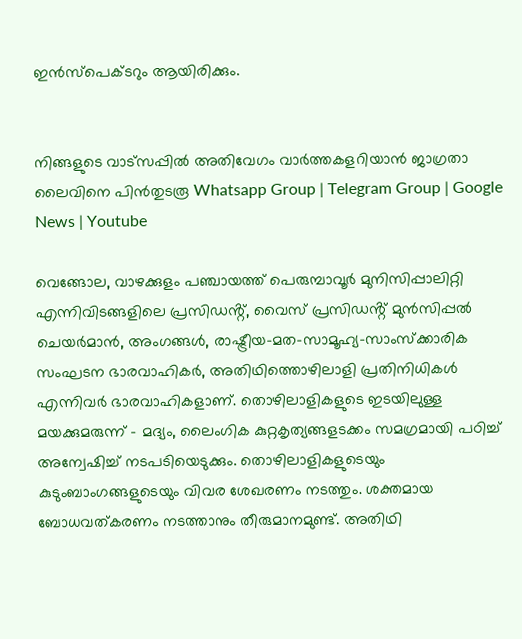ഇൻസ്പെക്ടറും ആയിരിക്കും.


നിങ്ങളുടെ വാട്സപ്പിൽ അതിവേഗം വാർത്തകളറിയാൻ ജാഗ്രതാ ലൈവിനെ പിൻതുടരൂ Whatsapp Group | Telegram Group | Google News | Youtube

വെങ്ങോല, വാഴക്കുളം പഞ്ചായത്ത് പെരുമ്പാവൂർ മുനിസിപ്പാലിറ്റി എന്നിവിടങ്ങളിലെ പ്രസിഡൻ്റ്, വൈസ് പ്രസിഡൻ്റ് മുൻസിപ്പല്‍ ചെയർമാൻ, അംഗങ്ങള്‍, രാഷ്ട്രീയ-മത-സാമൂഹ്യ-സാംസ്ക്കാരിക സംഘടന ഭാരവാഹികർ, അതിഥിത്തൊഴിലാളി പ്രതിനിധികള്‍ എന്നിവർ ഭാരവാഹികളാണ്. തൊഴിലാളികളുടെ ഇടയിലുള്ള മയക്കുമരുന്ന് – മദ്യം, ലൈംഗിക കുറ്റകൃത്യങ്ങളടക്കം സമഗ്രമായി പഠിച്ച്‌ അന്വേഷിച്ച്‌ നടപടിയെടുക്കും. തൊഴിലാളികളുടെയും കുടുംബാംഗങ്ങളുടെയും വിവര ശേഖരണം നടത്തും. ശക്തമായ ബോധവത്കരണം നടത്താനും തീരുമാനമുണ്ട്. അതിഥി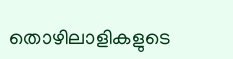തൊഴിലാളികളുടെ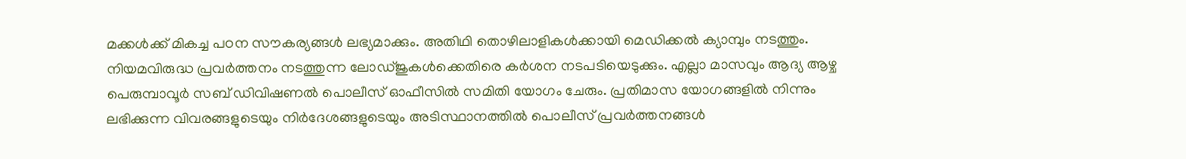മക്കള്‍ക്ക് മികച്ച പഠന സൗകര്യങ്ങള്‍ ലഭ്യമാക്കും. അതിഥി തൊഴിലാളികള്‍ക്കായി മെഡിക്കല്‍ ക്യാമ്പും നടത്തും. നിയമവിരുദ്ധ പ്രവർത്തനം നടത്തുന്ന ലോഡ്‌ജുകള്‍ക്കെതിരെ കർശന നടപടിയെടുക്കും. എല്ലാ മാസവും ആദ്യ ആഴ്ച പെരുമ്പാവൂർ സബ് ഡിവിഷണല്‍ പൊലീസ് ഓഫീസില്‍ സമിതി യോഗം ചേരും. പ്രതിമാസ യോഗങ്ങളില്‍ നിന്നും ലഭിക്കുന്ന വിവരങ്ങളുടെയും നിർദേശങ്ങളുടെയും അടിസ്ഥാനത്തില്‍ പൊലീസ് പ്രവർത്തനങ്ങള്‍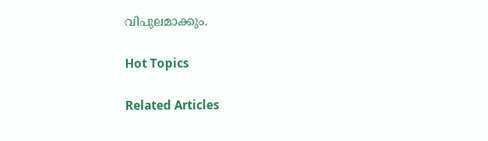വിപുലമാക്കും.

Hot Topics

Related Articles